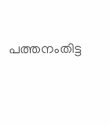പത്തനംതിട്ട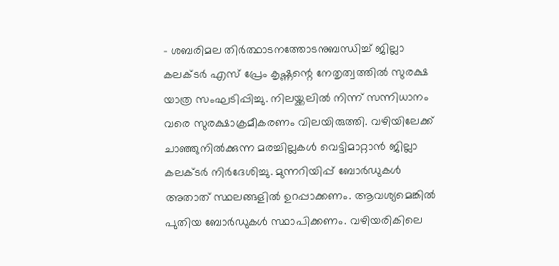– ശബരിമല തിർത്ഥാടനത്തോടനുബന്ധിച്ച് ജില്ലാ കലക്ടർ എസ് പ്രേം കൃഷ്ണന്റെ നേതൃത്വത്തിൽ സുരക്ഷ യാത്ര സംഘടിപ്പിച്ചു. നിലയ്ക്കലിൽ നിന്ന് സന്നിധാനം വരെ സുരക്ഷാക്രമീകരണം വിലയിരുത്തി. വഴിയിലേക്ക് ചാഞ്ഞുനിൽക്കുന്ന മരച്ചില്ലകൾ വെട്ടിമാറ്റാൻ ജില്ലാ കലക്ടർ നിർദേശിച്ചു. മുന്നറിയിപ്പ് ബോർഡുകൾ അതാത് സ്ഥലങ്ങളിൽ ഉറപ്പാക്കണം. ആവശ്യമെങ്കിൽ പുതിയ ബോർഡുകൾ സ്ഥാപിക്കണം. വഴിയരികിലെ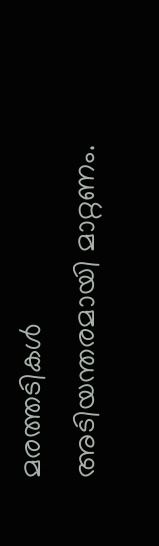മരത്തടികൾ അടിയന്തരമായി മാറ്റണം.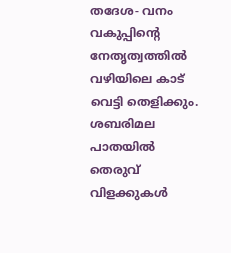തദേശ- വനം വകുപ്പിന്റെ നേതൃത്വത്തിൽ വഴിയിലെ കാട് വെട്ടി തെളിക്കും. ശബരിമല പാതയിൽ തെരുവ് വിളക്കുകൾ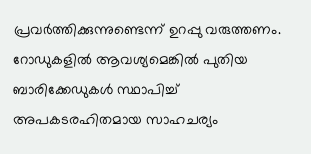പ്രവർത്തിക്കുന്നുണ്ടെന്ന് ഉറപ്പു വരുത്തണം. റോഡുകളിൽ ആവശ്യമെങ്കിൽ പുതിയ ബാരിക്കേഡുകൾ സ്ഥാപിച്ച് അപകടരഹിതമായ സാഹചര്യം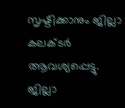സൃഷ്ടിക്കാനും ജില്ലാ കലക്ടർ ആവശ്യപ്പെട്ടു.
ജില്ലാ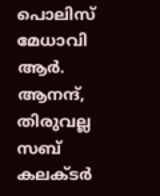പൊലിസ് മേധാവി ആർ. ആനന്ദ്, തിരുവല്ല സബ് കലക്ടർ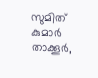സുമിത് കുമാർ താക്കൂർ,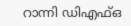റാന്നി ഡിഎഫ്ഒ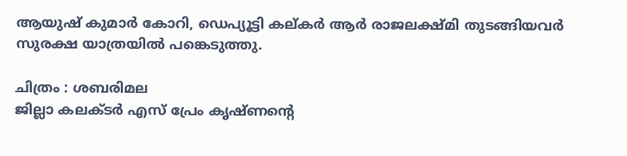ആയുഷ് കുമാർ കോറി, ഡെപ്യൂട്ടി കല്കർ ആർ രാജലക്ഷ്മി തുടങ്ങിയവർ സുരക്ഷ യാത്രയിൽ പങ്കെടുത്തു.

ചിത്രം : ശബരിമല
ജില്ലാ കലക്ടർ എസ് പ്രേം കൃഷ്ണന്റെ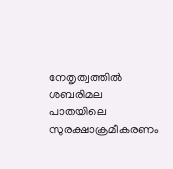നേതൃത്വത്തിൽ ശബരിമല പാതയിലെ സുരക്ഷാക്രമീകരണം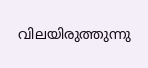വിലയിരുത്തുന്നു